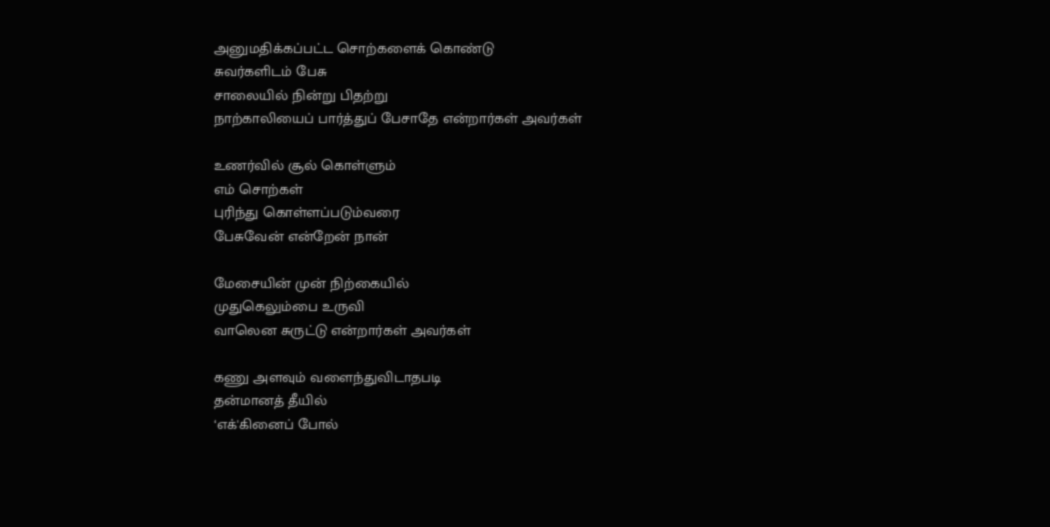அனுமதிக்கப்பட்ட சொற்களைக் கொண்டு
சுவர்களிடம் பேசு
சாலையில் நின்று பிதற்று
நாற்காலியைப் பார்த்துப் பேசாதே என்றார்கள் அவர்கள்

உணர்வில் சூல் கொள்ளும்
எம் சொற்கள்
புரிந்து கொள்ளப்படும்வரை
பேசுவேன் என்றேன் நான்

மேசையின் முன் நிற்கையில்
முதுகெலும்பை உருவி
வாலென சுருட்டு என்றார்கள் அவர்கள்

கணு அளவும் வளைந்துவிடாதபடி
தன்மானத் தீயில்
‘எக்'கினைப் போல்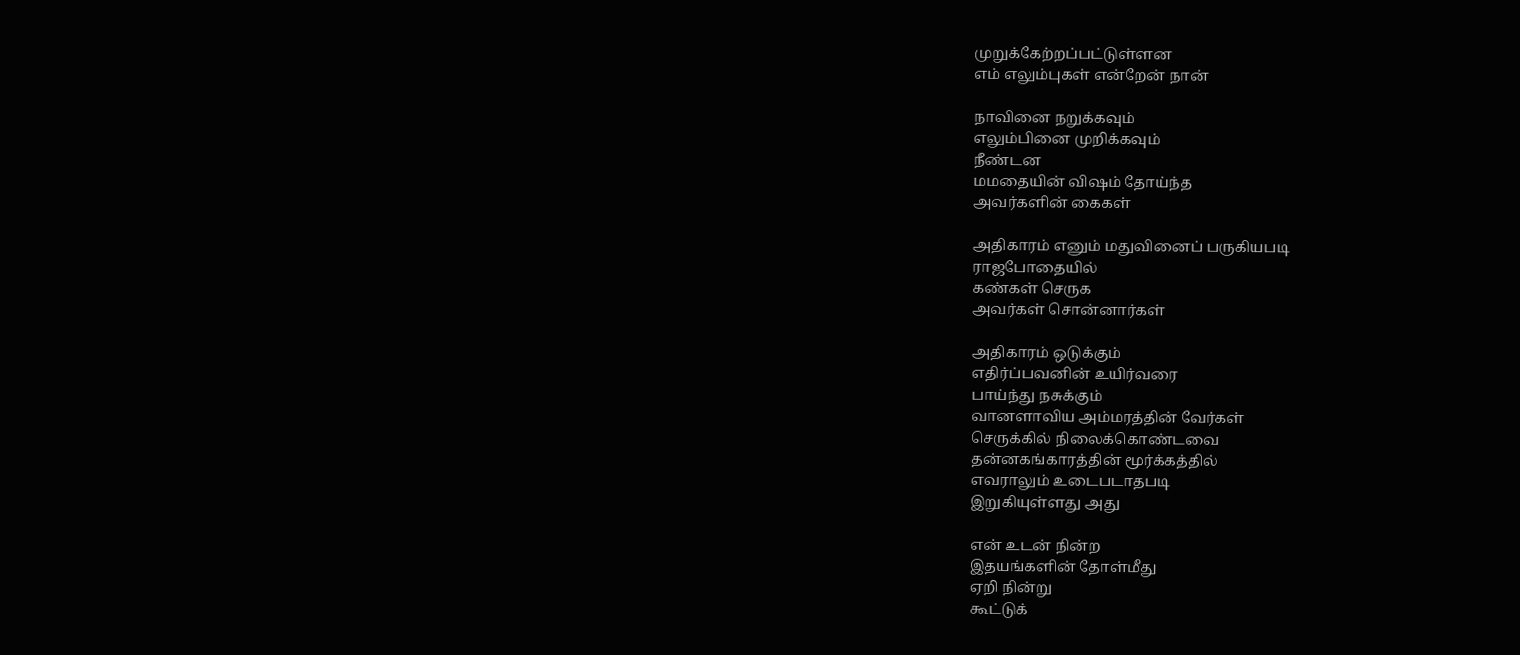முறுக்கேற்றப்பட்டுள்ளன
எம் எலும்புகள் என்றேன் நான்

நாவினை நறுக்கவும்
எலும்பினை முறிக்கவும்
நீண்டன
மமதையின் விஷம் தோய்ந்த
அவர்களின் கைகள்

அதிகாரம் எனும் மதுவினைப் பருகியபடி
ராஜபோதையில்
கண்கள் செருக
அவர்கள் சொன்னார்கள்

அதிகாரம் ஒடுக்கும்
எதிர்ப்பவனின் உயிர்வரை
பாய்ந்து நசுக்கும்
வானளாவிய அம்மரத்தின் வேர்கள்
செருக்கில் நிலைக்கொண்டவை
தன்னகங்காரத்தின் மூர்க்கத்தில்
எவராலும் உடைபடாதபடி
இறுகியுள்ளது அது

என் உடன் நின்ற
இதயங்களின் தோள்மீது
ஏறி நின்று
கூட்டுக்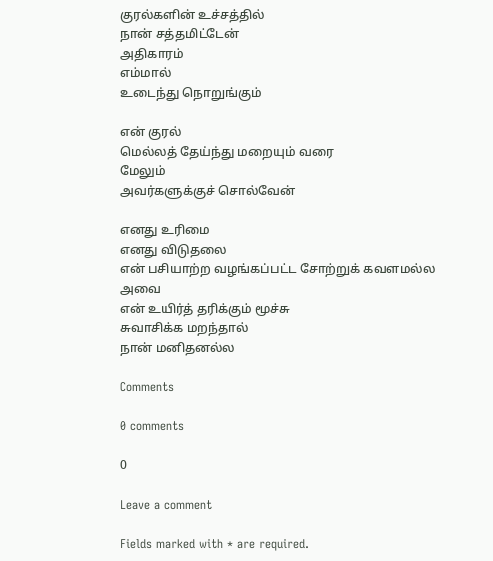குரல்களின் உச்சத்தில்
நான் சத்தமிட்டேன்
அதிகாரம்
எம்மால்
உடைந்து நொறுங்கும்

என் குரல்
மெல்லத் தேய்ந்து மறையும் வரை
மேலும்
அவர்களுக்குச் சொல்வேன்

எனது உரிமை
எனது விடுதலை
என் பசியாற்ற வழங்கப்பட்ட சோற்றுக் கவளமல்ல
அவை
என் உயிர்த் தரிக்கும் மூச்சு
சுவாசிக்க மறந்தால்
நான் மனிதனல்ல

Comments

0 comments

0

Leave a comment

Fields marked with * are required.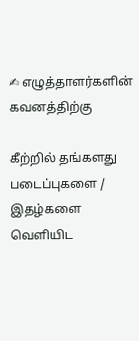✍ எழுத்தாளர்களின் கவனத்திற்கு

கீற்றில் தங்களது படைப்புகளை / இதழ்களை வெளியிட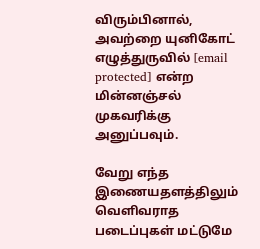விரும்பினால், அவற்றை யுனிகோட் எழுத்துருவில் [email protected] என்ற மின்னஞ்சல் முகவரிக்கு அனுப்பவும்.

வேறு எந்த இணையதளத்திலும் வெளிவராத படைப்புகள் மட்டுமே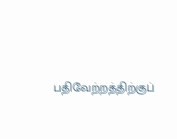பதிவேற்றத்திற்குப்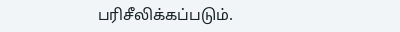பரிசீலிக்கப்படும்.